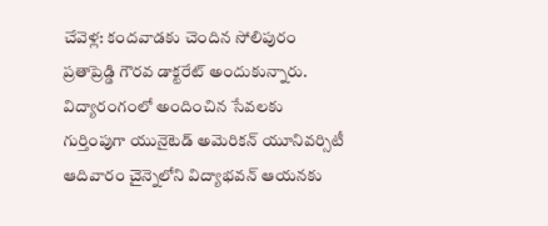చేవెళ్ల: కందవాడకు చెందిన సోలిపురం ప్రతాప్రెడ్డి గౌరవ డాక్టరేట్ అందుకున్నారు. విద్యారంగంలో అందించిన సేవలకు గుర్తింపుగా యునైటెడ్ అమెరికన్ యూనివర్సిటీ ఆదివారం చైన్నెలోని విద్యాభవన్ ఆయనకు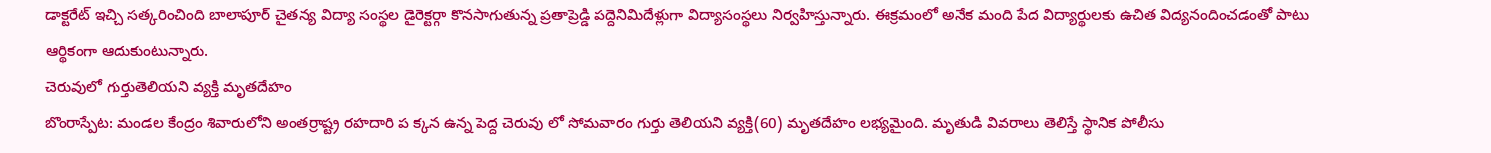డాక్టరేట్ ఇచ్చి సత్కరించింది బాలాపూర్ చైతన్య విద్యా సంస్థల డైరెక్టర్గా కొనసాగుతున్న ప్రతాప్రెడ్డి పద్దెనిమిదేళ్లుగా విద్యాసంస్థలు నిర్వహిస్తున్నారు. ఈక్రమంలో అనేక మంది పేద విద్యార్థులకు ఉచిత విద్యనందించడంతో పాటు ఆర్థికంగా ఆదుకుంటున్నారు.
చెరువులో గుర్తుతెలియని వ్యక్తి మృతదేహం
బొంరాస్పేట: మండల కేంద్రం శివారులోని అంతర్రాష్ట్ర రహదారి ప క్కన ఉన్న పెద్ద చెరువు లో సోమవారం గుర్తు తెలియని వ్యక్తి(60) మృతదేహం లభ్యమైంది. మృతుడి వివరాలు తెలిస్తే స్థానిక పోలీసు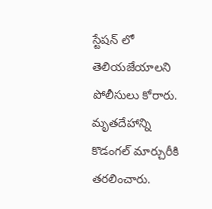స్టేషన్ లో తెలియజేయాలని పోలీసులు కోరారు. మృతదేహాన్ని కొడంగల్ మార్చురీకి తరలించారు.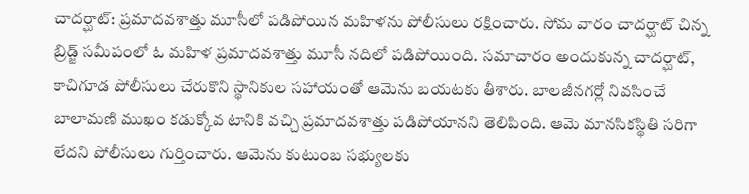చాదర్ఘాట్: ప్రమాదవశాత్తు మూసీలో పడిపోయిన మహిళను పోలీసులు రక్షించారు. సోమ వారం చాదర్ఘాట్ చిన్న బ్రిడ్జ్ సమీపంలో ఓ మహిళ ప్రమాదవశాత్తు మూసీ నదిలో పడిపోయింది. సమాచారం అందుకున్న చాదర్ఘాట్, కాచిగూడ పోలీసులు చేరుకొని స్థానికుల సహాయంతో ఆమెను బయటకు తీశారు. బాలజీనగర్లో నివసించే బాలామణి ముఖం కడుక్కోవ టానికి వచ్చి ప్రమాదవశాత్తు పడిపోయానని తెలిపింది. ఆమె మానసికస్థితి సరిగా లేదని పోలీసులు గుర్తించారు. ఆమెను కుటుంబ సభ్యులకు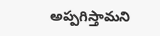అప్పగిస్తామని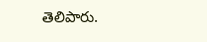తెలిపారు.